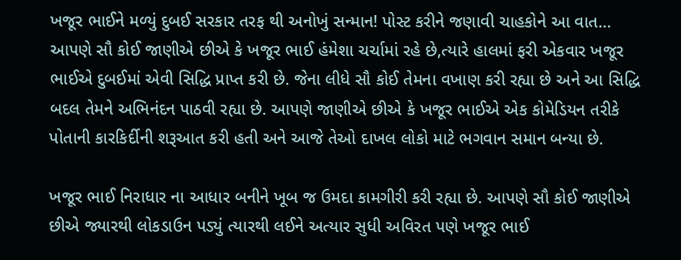ખજૂર ભાઈને મળ્યું દુબઈ સરકાર તરફ થી અનોખું સન્માન! પોસ્ટ કરીને જણાવી ચાહકોને આ વાત…
આપણે સૌ કોઈ જાણીએ છીએ કે ખજૂર ભાઈ હંમેશા ચર્ચામાં રહે છે,ત્યારે હાલમાં ફરી એકવાર ખજૂર ભાઈએ દુબઈમાં એવી સિદ્ધિ પ્રાપ્ત કરી છે. જેના લીધે સૌ કોઈ તેમના વખાણ કરી રહ્યા છે અને આ સિદ્ધિ બદલ તેમને અભિનંદન પાઠવી રહ્યા છે. આપણે જાણીએ છીએ કે ખજૂર ભાઈએ એક કોમેડિયન તરીકે પોતાની કારકિર્દીની શરૂઆત કરી હતી અને આજે તેઓ દાખલ લોકો માટે ભગવાન સમાન બન્યા છે.

ખજૂર ભાઈ નિરાધાર ના આધાર બનીને ખૂબ જ ઉમદા કામગીરી કરી રહ્યા છે. આપણે સૌ કોઈ જાણીએ છીએ જ્યારથી લોકડાઉન પડ્યું ત્યારથી લઈને અત્યાર સુધી અવિરત પણે ખજૂર ભાઈ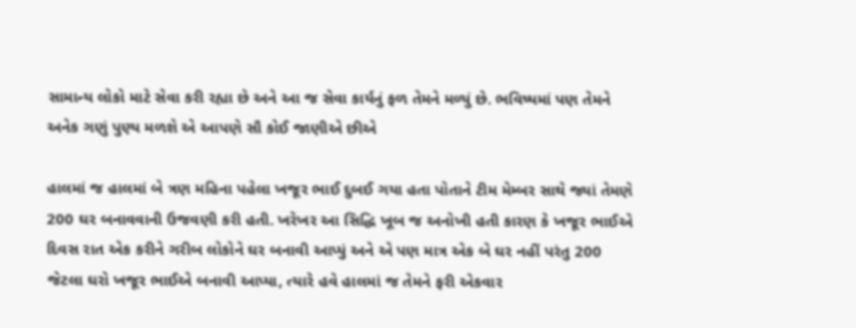સામાન્ય લોકો માટે સેવા કરી રહ્યા છે અને આ જ સેવા કાર્યનું ફળ તેમને મળ્યું છે. ભવિષ્યમાં પણ તેમને અનેક ગણું પુણ્ય મળશે એ આપણે સૌ કોઈ જાણીએ છીએ

હાલમાં જ હાલમાં બે ત્રણ મહિના પહેલા ખજૂર ભાઈ દુબઈ ગયા હતા પોતાને ટીમ મેમ્બર સાથે જ્યાં તેમણે 200 ઘર બનાવવાની ઉજવણી કરી હતી. ખરેખર આ સિદ્ધિ ખૂબ જ અનોખી હતી કારણ કે ખજૂર ભાઈએ દિવસ રાત એક કરીને ગરીબ લોકોને ઘર બનાવી આપ્યું અને એ પણ માત્ર એક બે ઘર નહીં પરંતુ 200 જેટલા ઘરો ખજૂર ભાઈએ બનાવી આપ્યા, ત્યારે હવે હાલમાં જ તેમને ફરી એકવાર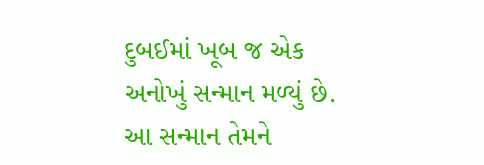દુબઈમાં ખૂબ જ એક અનોખું સન્માન મળ્યું છે. આ સન્માન તેમને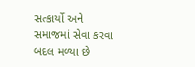સત્કાર્યો અને સમાજમાં સેવા કરવા બદલ મળ્યા છે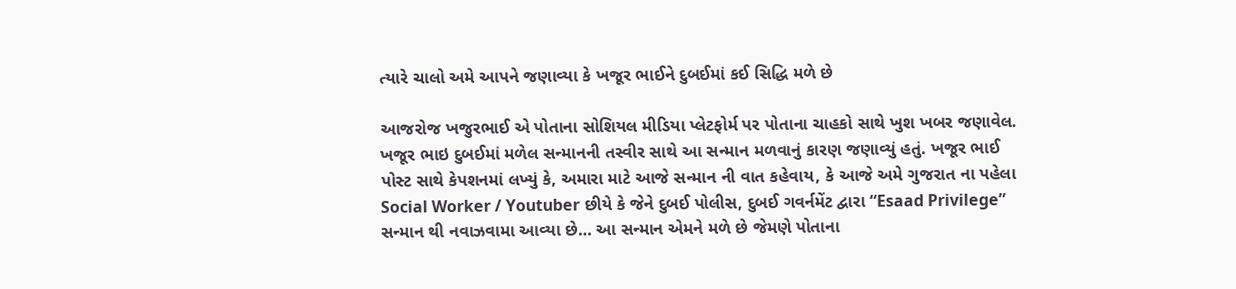ત્યારે ચાલો અમે આપને જણાવ્યા કે ખજૂર ભાઈને દુબઈમાં કઈ સિદ્ધિ મળે છે

આજરોજ ખજુરભાઈ એ પોતાના સોશિયલ મીડિયા પ્લેટફોર્મ પર પોતાના ચાહકો સાથે ખુશ ખબર જણાવેલ. ખજૂર ભાઇ દુબઈમાં મળેલ સન્માનની તસ્વીર સાથે આ સન્માન મળવાનું કારણ જણાવ્યું હતું. ખજૂર ભાઈ પોસ્ટ સાથે કેપશનમાં લખ્યું કે, અમારા માટે આજે સન્માન ની વાત કહેવાય, કે આજે અમે ગુજરાત ના પહેલા Social Worker / Youtuber છીયે કે જેને દુબઈ પોલીસ, દુબઈ ગવર્નમેંટ દ્વારા “Esaad Privilege” સન્માન થી નવાઝવામા આવ્યા છે… આ સન્માન એમને મળે છે જેમણે પોતાના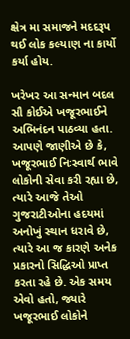ક્ષેત્ર મા સમાજને મદદરૂપ થઈ લોક કલ્યાણ ના કાર્યો કર્યા હોય.

ખરેખર આ સન્માન બદલ સૌ કોઈએ ખજૂરભાઈને અભિનંદન પાઠવ્યા હતા. આપણે જાણીએ છે કે, ખજૂરભાઈ નિઃસ્વાર્થ ભાવે લોકોની સેવા કરી રહ્યા છે, ત્યારે આજે તેઓ ગુજરાટીઓના હદયમાં અનોખું સ્થાન ધરાવે છે, ત્યારે આ જ કારણે અનેક પ્રકારનો સિદ્ધિઓ પ્રાપ્ત કરતા રહે છે. એક સમય એવો હતો, જ્યારે ખજૂરભાઈ લોકોને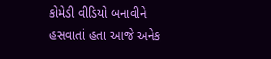કોમેડી વીડિયો બનાવીને હસવાતાં હતા આજે અનેક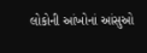લોકોની આંખોનાં આંસુઓ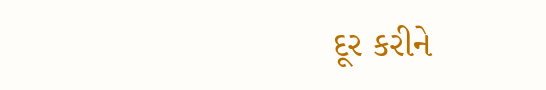દૂર કરીને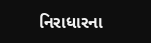નિરાધારના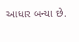આધાર બન્યા છે.